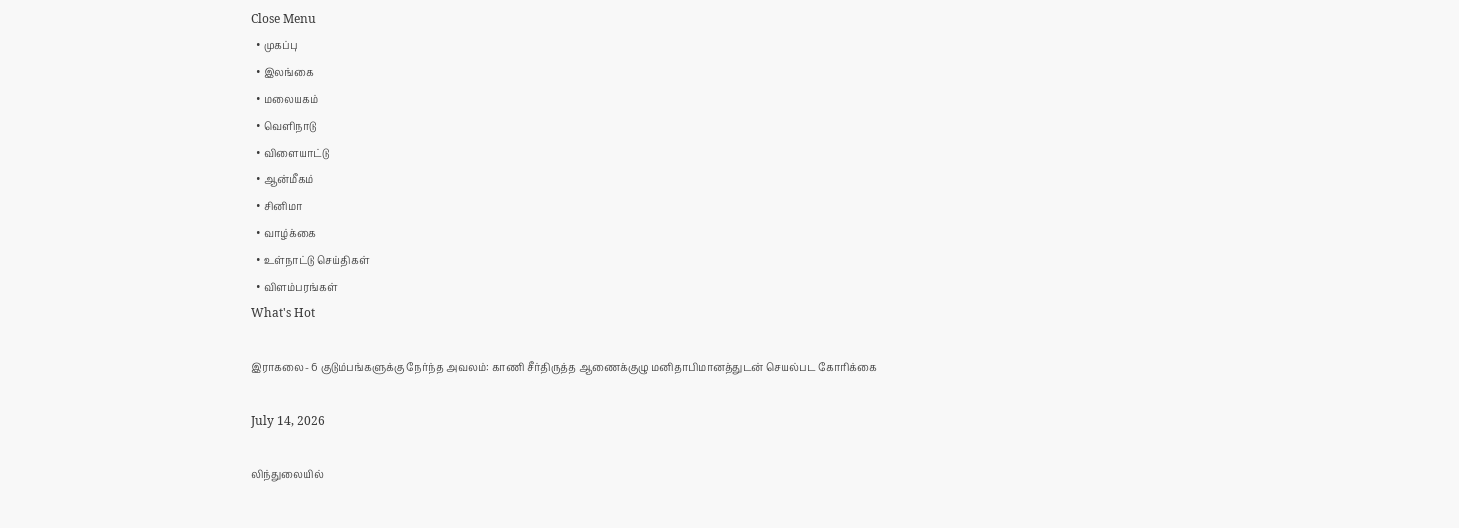Close Menu
  • முகப்பு
  • இலங்கை
  • மலையகம்
  • வெளிநாடு
  • விளையாட்டு
  • ஆன்மீகம்
  • சினிமா
  • வாழ்க்கை
  • உள்நாட்டு செய்திகள்
  • விளம்பரங்கள்
What's Hot

இராகலை- 6 குடும்பங்களுக்கு நேர்ந்த அவலம்: காணி சீர்திருத்த ஆணைக்குழு மனிதாபிமானத்துடன் செயல்பட கோரிக்கை

July 14, 2026

லிந்துலையில்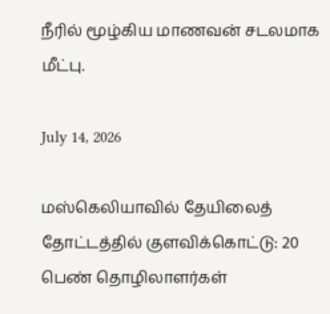நீரில் மூழ்கிய மாணவன் சடலமாக மீட்பு.

July 14, 2026

மஸ்கெலியாவில் தேயிலைத் தோட்டத்தில் குளவிக்கொட்டு: 20 பெண் தொழிலாளர்கள்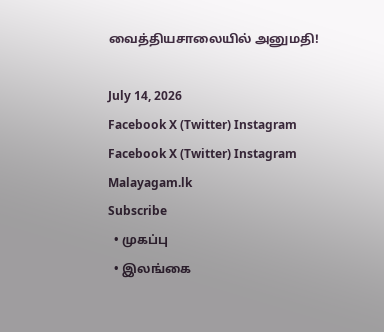வைத்தியசாலையில் அனுமதி!

July 14, 2026
Facebook X (Twitter) Instagram
Facebook X (Twitter) Instagram
Malayagam.lk
Subscribe
  • முகப்பு
  • இலங்கை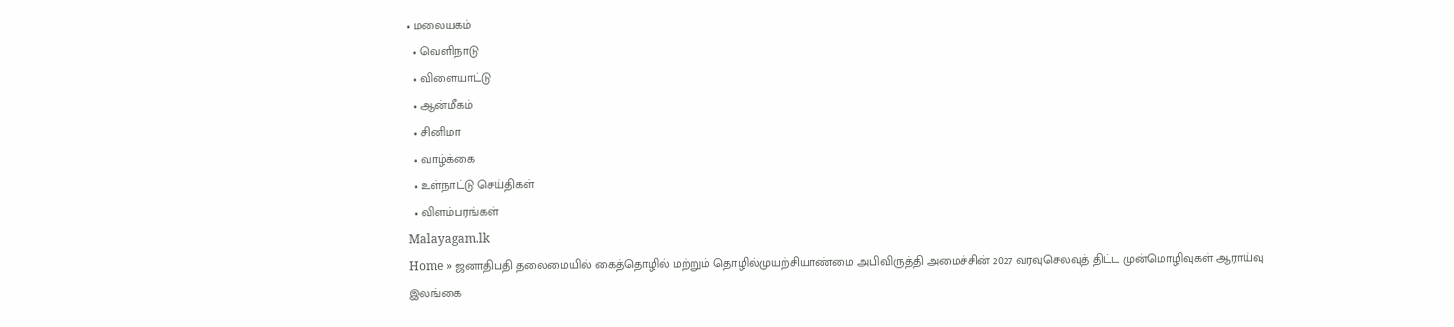• மலையகம்
  • வெளிநாடு
  • விளையாட்டு
  • ஆன்மீகம்
  • சினிமா
  • வாழ்க்கை
  • உள்நாட்டு செய்திகள்
  • விளம்பரங்கள்
Malayagam.lk
Home » ஜனாதிபதி தலைமையில் கைத்தொழில் மற்றும் தொழில்முயற்சியாண்மை அபிவிருத்தி அமைச்சின் 2027 வரவுசெலவுத் திட்ட முன்மொழிவுகள் ஆராய்வு
இலங்கை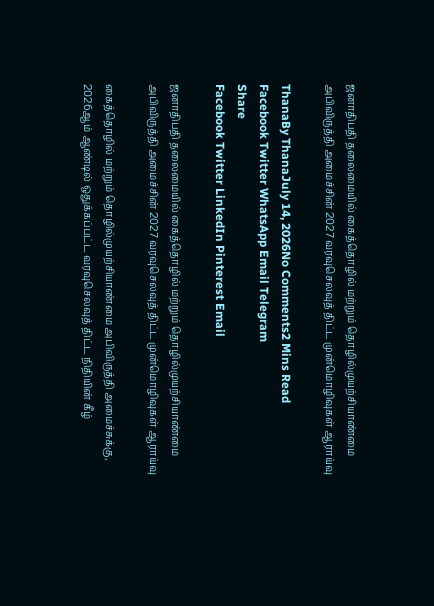ஜனாதிபதி தலைமையில் கைத்தொழில் மற்றும் தொழில்முயற்சியாண்மை அபிவிருத்தி அமைச்சின் 2027 வரவுசெலவுத் திட்ட முன்மொழிவுகள் ஆராய்வு

ThanaBy ThanaJuly 14, 2026No Comments2 Mins Read
Facebook Twitter WhatsApp Email Telegram
Share
Facebook Twitter LinkedIn Pinterest Email

ஜனாதிபதி தலைமையில் கைத்தொழில் மற்றும் தொழில்முயற்சியாண்மை அபிவிருத்தி அமைச்சின் 2027 வரவுசெலவுத் திட்ட முன்மொழிவுகள் ஆராய்வு

கைத்தொழில் மற்றும் தொழில்முயற்சியாண்மை அபிவிருத்தி அமைச்சுக்கு, 2026ஆம் ஆண்டில் ஒதுக்கப்பட்ட வரவுசெலவுத் திட்ட நிதியின் கீழ்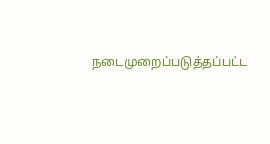நடைமுறைப்படுத்தப்பட்ட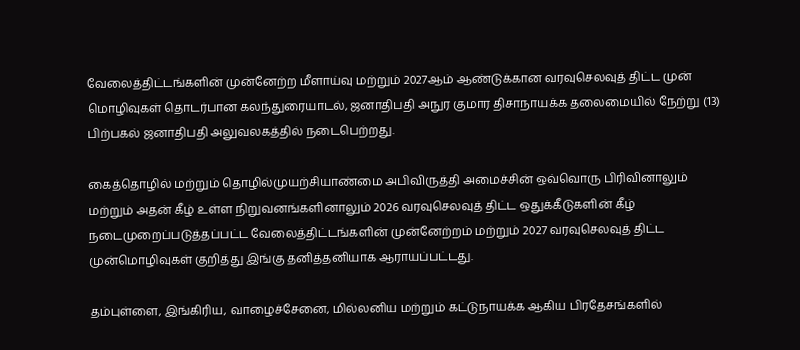வேலைத்திட்டங்களின் முன்னேற்ற மீளாய்வு மற்றும் 2027ஆம் ஆண்டுக்கான வரவுசெலவுத் திட்ட முன் மொழிவுகள் தொடர்பான கலந்துரையாடல், ஜனாதிபதி அநுர குமார திசாநாயக்க தலைமையில் நேற்று (13) பிற்பகல் ஜனாதிபதி அலுவலகத்தில் நடைபெற்றது.

கைத்தொழில் மற்றும் தொழில்முயற்சியாண்மை அபிவிருத்தி அமைச்சின் ஒவ்வொரு பிரிவினாலும் மற்றும் அதன் கீழ் உள்ள நிறுவனங்களினாலும் 2026 வரவுசெலவுத் திட்ட ஒதுக்கீடுகளின் கீழ் நடைமுறைப்படுத்தப்பட்ட வேலைத்திட்டங்களின் முன்னேற்றம் மற்றும் 2027 வரவுசெலவுத் திட்ட முன்மொழிவுகள் குறித்து இங்கு தனித்தனியாக ஆராயப்பட்டது.

தம்புள்ளை, இங்கிரிய, வாழைச்சேனை, மில்லனிய மற்றும் கட்டுநாயக்க ஆகிய பிரதேசங்களில்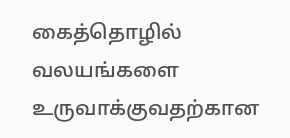கைத்தொழில் வலயங்களை உருவாக்குவதற்கான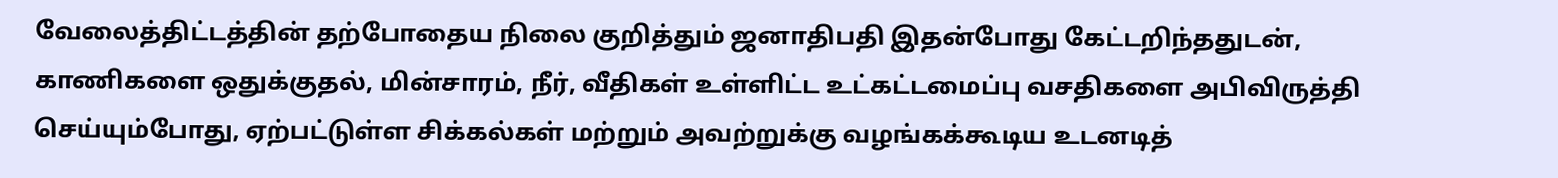வேலைத்திட்டத்தின் தற்போதைய நிலை குறித்தும் ஜனாதிபதி இதன்போது கேட்டறிந்ததுடன், காணிகளை ஒதுக்குதல், மின்சாரம், நீர், வீதிகள் உள்ளிட்ட உட்கட்டமைப்பு வசதிகளை அபிவிருத்தி செய்யும்போது, ஏற்பட்டுள்ள சிக்கல்கள் மற்றும் அவற்றுக்கு வழங்கக்கூடிய உடனடித்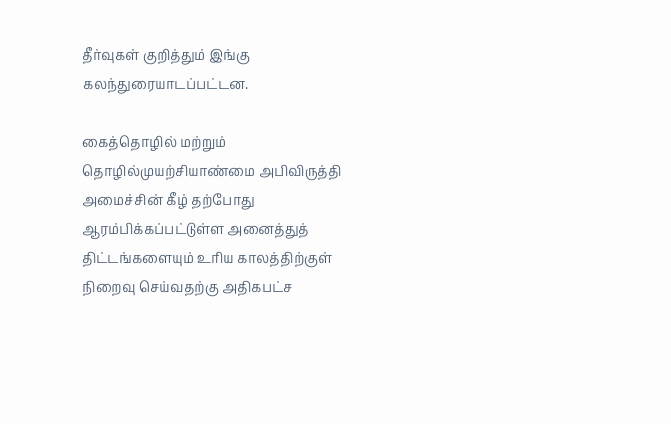தீர்வுகள் குறித்தும் இங்கு கலந்துரையாடப்பட்டன.

கைத்தொழில் மற்றும் தொழில்முயற்சியாண்மை அபிவிருத்தி அமைச்சின் கீழ் தற்போது ஆரம்பிக்கப்பட்டுள்ள அனைத்துத் திட்டங்களையும் உரிய காலத்திற்குள் நிறைவு செய்வதற்கு அதிகபட்ச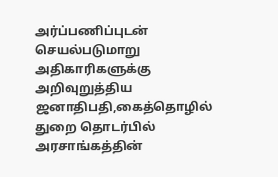அர்ப்பணிப்புடன் செயல்படுமாறு அதிகாரிகளுக்கு அறிவுறுத்திய ஜனாதிபதி,கைத்தொழில் துறை தொடர்பில் அரசாங்கத்தின்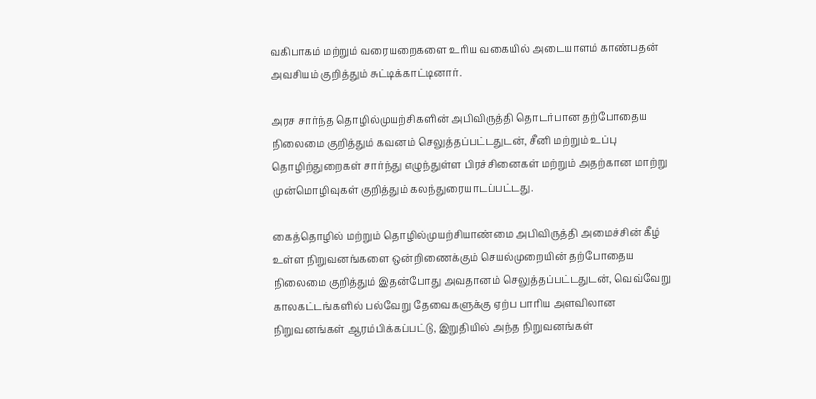வகிபாகம் மற்றும் வரையறைகளை உரிய வகையில் அடையாளம் காண்பதன் அவசியம் குறித்தும் சுட்டிக்காட்டினார்.

அரச சார்ந்த தொழில்முயற்சிகளின் அபிவிருத்தி தொடர்பான தற்போதைய நிலைமை குறித்தும் கவனம் செலுத்தப்பட்டதுடன், சீனி மற்றும் உப்பு தொழிற்துறைகள் சார்ந்து எழுந்துள்ள பிரச்சினைகள் மற்றும் அதற்கான மாற்று முன்மொழிவுகள் குறித்தும் கலந்துரையாடப்பட்டது.

கைத்தொழில் மற்றும் தொழில்முயற்சியாண்மை அபிவிருத்தி அமைச்சின் கீழ் உள்ள நிறுவனங்களை ஒன்றிணைக்கும் செயல்முறையின் தற்போதைய நிலைமை குறித்தும் இதன்போது அவதானம் செலுத்தப்பட்டதுடன், வெவ்வேறு காலகட்டங்களில் பல்வேறு தேவைகளுக்கு ஏற்ப பாரிய அளவிலான நிறுவனங்கள் ஆரம்பிக்கப்பட்டு, இறுதியில் அந்த நிறுவனங்கள்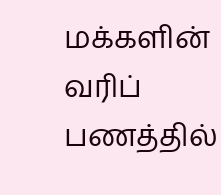மக்களின் வரிப் பணத்தில்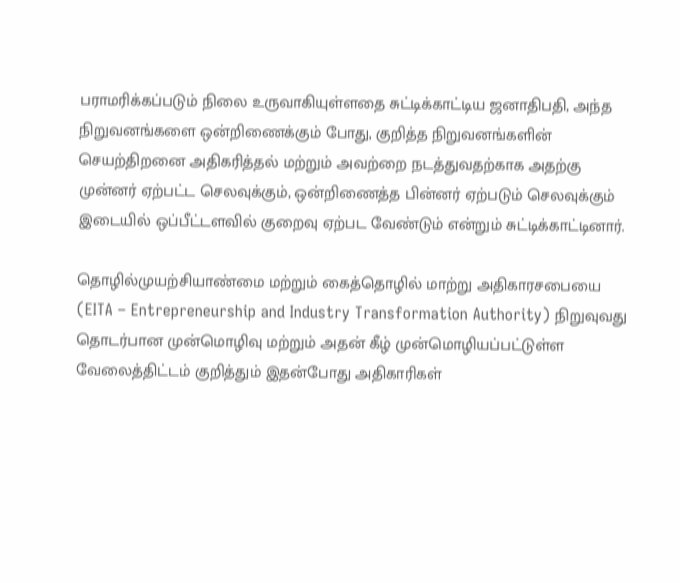பராமரிக்கப்படும் நிலை உருவாகியுள்ளதை சுட்டிக்காட்டிய ஜனாதிபதி, அந்த நிறுவனங்களை ஒன்றிணைக்கும் போது, குறித்த நிறுவனங்களின் செயற்திறனை அதிகரித்தல் மற்றும் அவற்றை நடத்துவதற்காக அதற்கு முன்னர் ஏற்பட்ட செலவுக்கும், ஒன்றிணைத்த பின்னர் ஏற்படும் செலவுக்கும் இடையில் ஒப்பீட்டளவில் குறைவு ஏற்பட வேண்டும் என்றும் சுட்டிக்காட்டினார்.

தொழில்முயற்சியாண்மை மற்றும் கைத்தொழில் மாற்று அதிகாரசபையை (EITA – Entrepreneurship and Industry Transformation Authority) நிறுவுவது தொடர்பான முன்மொழிவு மற்றும் அதன் கீழ் முன்மொழியப்பட்டுள்ள வேலைத்திட்டம் குறித்தும் இதன்போது அதிகாரிகள்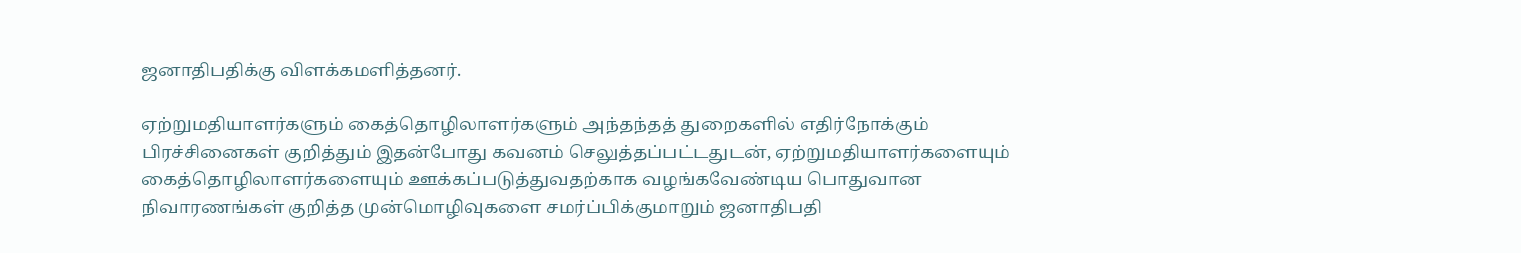ஜனாதிபதிக்கு விளக்கமளித்தனர்.

ஏற்றுமதியாளர்களும் கைத்தொழிலாளர்களும் அந்தந்தத் துறைகளில் எதிர்நோக்கும் பிரச்சினைகள் குறித்தும் இதன்போது கவனம் செலுத்தப்பட்டதுடன், ஏற்றுமதியாளர்களையும் கைத்தொழிலாளர்களையும் ஊக்கப்படுத்துவதற்காக வழங்கவேண்டிய பொதுவான நிவாரணங்கள் குறித்த முன்மொழிவுகளை சமர்ப்பிக்குமாறும் ஜனாதிபதி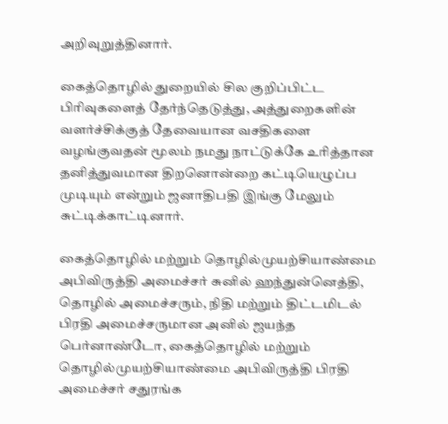அறிவுறுத்தினார்.

கைத்தொழில் துறையில் சில குறிப்பிட்ட பிரிவுகளைத் தேர்ந்தெடுத்து, அத்துறைகளின் வளர்ச்சிக்குத் தேவையான வசதிகளை வழங்குவதன் மூலம் நமது நாட்டுக்கே உரித்தான தனித்துவமான திறனொன்றை கட்டியெழுப்ப முடியும் என்றும் ஜனாதிபதி இங்கு மேலும் சுட்டிக்காட்டினார்.

கைத்தொழில் மற்றும் தொழில்முயற்சியாண்மை அபிவிருத்தி அமைச்சர் சுனில் ஹந்துன்னெத்தி, தொழில் அமைச்சரும், நிதி மற்றும் திட்டமிடல் பிரதி அமைச்சருமான அனில் ஜயந்த பெர்னாண்டோ, கைத்தொழில் மற்றும் தொழில்முயற்சியாண்மை அபிவிருத்தி பிரதி அமைச்சர் சதுரங்க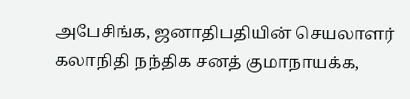அபேசிங்க, ஜனாதிபதியின் செயலாளர் கலாநிதி நந்திக சனத் குமாநாயக்க,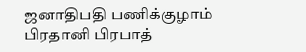ஜனாதிபதி பணிக்குழாம் பிரதானி பிரபாத்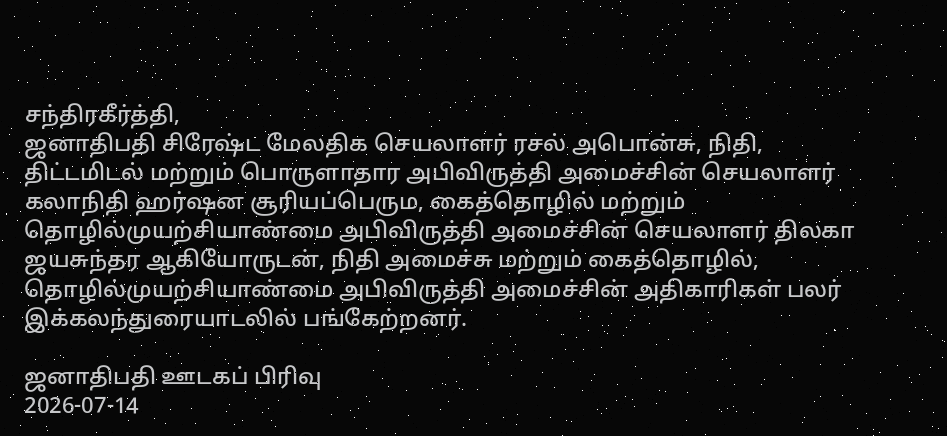சந்திரகீர்த்தி,
ஜனாதிபதி சிரேஷ்ட மேலதிக செயலாளர் ரசல் அபொன்சு, நிதி, திட்டமிடல் மற்றும் பொருளாதார அபிவிருத்தி அமைச்சின் செயலாளர் கலாநிதி ஹர்ஷன சூரியப்பெரும, கைத்தொழில் மற்றும் தொழில்முயற்சியாண்மை அபிவிருத்தி அமைச்சின் செயலாளர் திலகா ஜயசுந்தர ஆகியோருடன், நிதி அமைச்சு மற்றும் கைத்தொழில், தொழில்முயற்சியாண்மை அபிவிருத்தி அமைச்சின் அதிகாரிகள் பலர் இக்கலந்துரையாடலில் பங்கேற்றனர்.

ஜனாதிபதி ஊடகப் பிரிவு
2026-07-14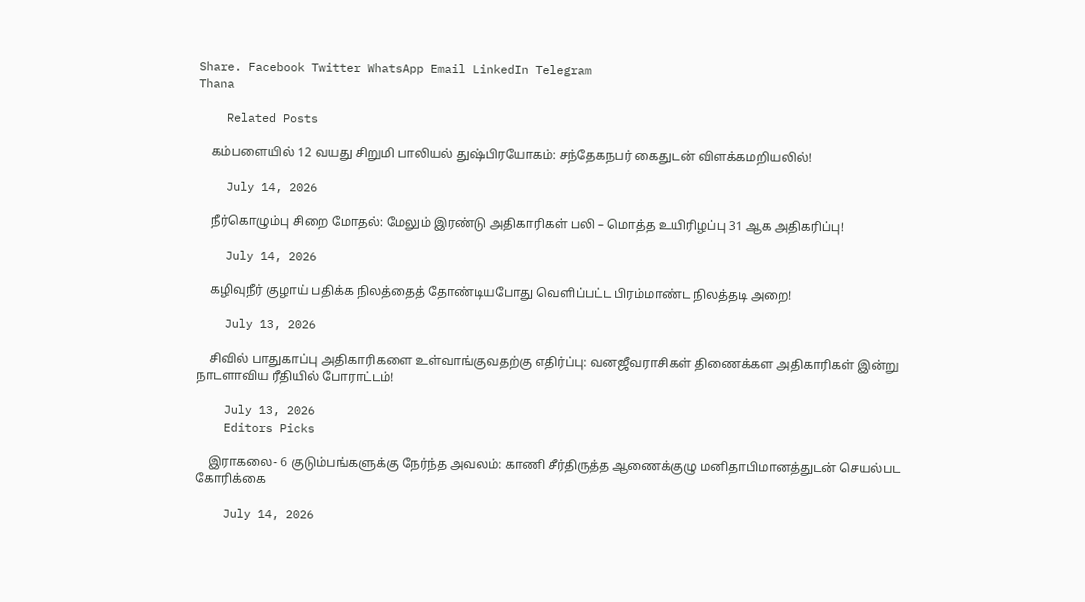Share. Facebook Twitter WhatsApp Email LinkedIn Telegram
Thana

    Related Posts

    கம்பளையில் 12 வயது சிறுமி பாலியல் துஷ்பிரயோகம்: சந்தேகநபர் கைதுடன் விளக்கமறியலில்!

    July 14, 2026

    நீர்கொழும்பு சிறை மோதல்: மேலும் இரண்டு அதிகாரிகள் பலி – மொத்த உயிரிழப்பு 31 ஆக அதிகரிப்பு!

    July 14, 2026

    கழிவுநீர் குழாய் பதிக்க நிலத்தைத் தோண்டியபோது வெளிப்பட்ட பிரம்மாண்ட நிலத்தடி அறை!

    July 13, 2026

    சிவில் பாதுகாப்பு அதிகாரிகளை உள்வாங்குவதற்கு எதிர்ப்பு: வனஜீவராசிகள் திணைக்கள அதிகாரிகள் இன்று நாடளாவிய ரீதியில் போராட்டம்!

    July 13, 2026
    Editors Picks

    இராகலை- 6 குடும்பங்களுக்கு நேர்ந்த அவலம்: காணி சீர்திருத்த ஆணைக்குழு மனிதாபிமானத்துடன் செயல்பட கோரிக்கை

    July 14, 2026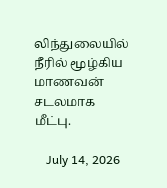லிந்துலையில் நீரில் மூழ்கிய மாணவன் சடலமாக மீட்பு.

    July 14, 2026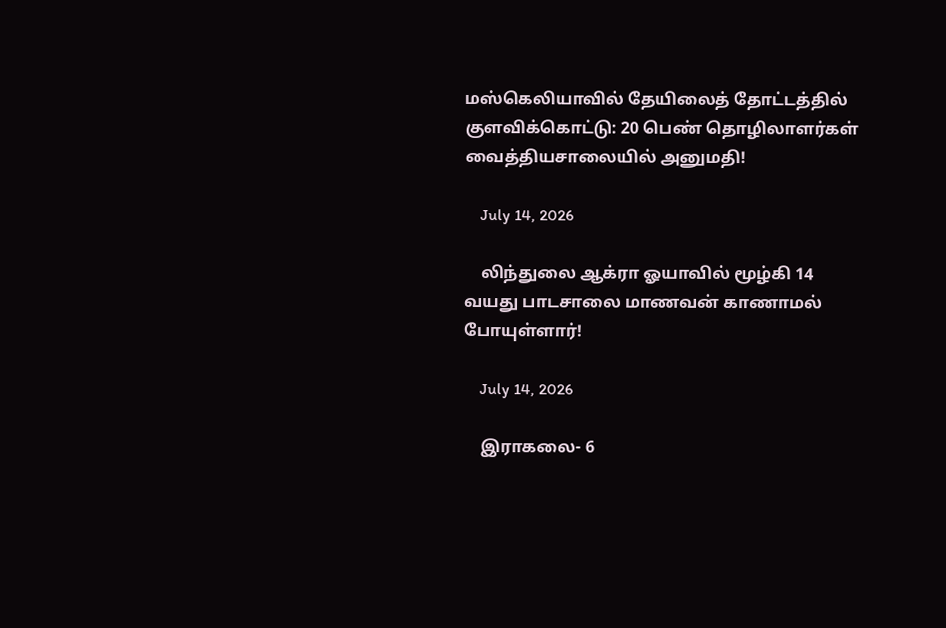மஸ்கெலியாவில் தேயிலைத் தோட்டத்தில் குளவிக்கொட்டு: 20 பெண் தொழிலாளர்கள் வைத்தியசாலையில் அனுமதி!

    July 14, 2026

    லிந்துலை ஆக்ரா ஓயாவில் மூழ்கி 14 வயது பாடசாலை மாணவன் காணாமல் போயுள்ளார்!

    July 14, 2026

    இராகலை- 6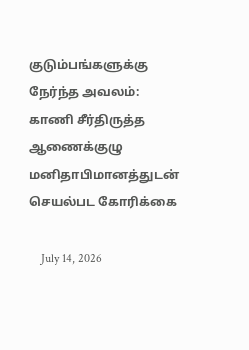குடும்பங்களுக்கு நேர்ந்த அவலம்: காணி சீர்திருத்த ஆணைக்குழு மனிதாபிமானத்துடன் செயல்பட கோரிக்கை

    July 14, 2026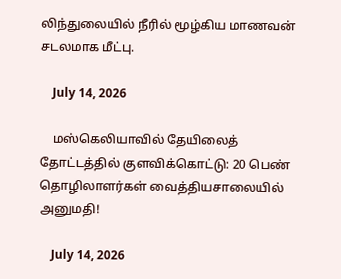லிந்துலையில் நீரில் மூழ்கிய மாணவன் சடலமாக மீட்பு.

    July 14, 2026

    மஸ்கெலியாவில் தேயிலைத் தோட்டத்தில் குளவிக்கொட்டு: 20 பெண் தொழிலாளர்கள் வைத்தியசாலையில் அனுமதி!

    July 14, 2026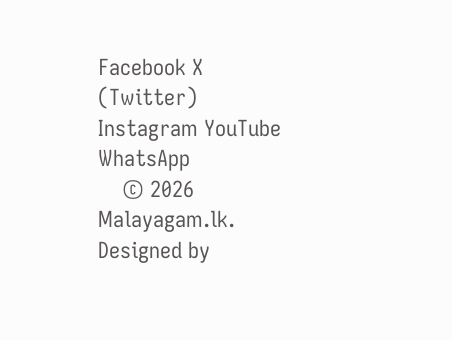Facebook X (Twitter) Instagram YouTube WhatsApp
    © 2026 Malayagam.lk. Designed by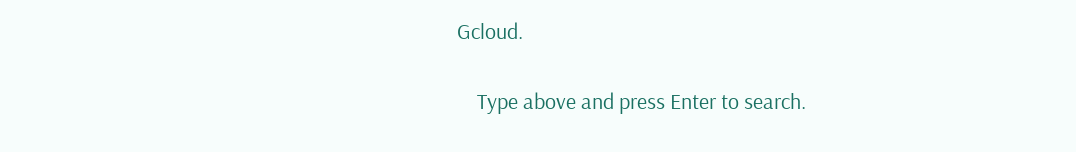Gcloud.

    Type above and press Enter to search.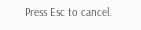Press Esc to cancel.